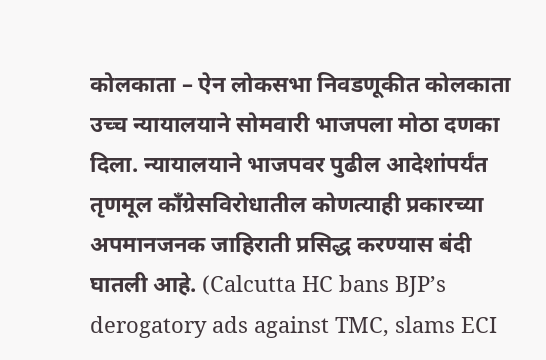कोलकाता – ऐन लोकसभा निवडणूकीत कोलकाता उच्च न्यायालयाने सोमवारी भाजपला मोठा दणका दिला. न्यायालयाने भाजपवर पुढील आदेशांपर्यंत तृणमूल काँग्रेसविरोधातील कोणत्याही प्रकारच्या अपमानजनक जाहिराती प्रसिद्ध करण्यास बंदी घातली आहे. (Calcutta HC bans BJP’s derogatory ads against TMC, slams ECI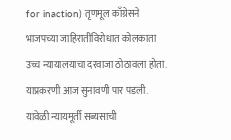for inaction) तृणमूल काँग्रेसने भाजपच्या जाहिरातींविरोधात कोलकाता उच्च न्यायालयाचा दरवाजा ठोठावला होता. याप्रकरणी आज सुनावणी पार पडली. यावेळी न्यायमूर्ती सब्यसाची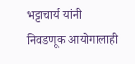भट्टाचार्य यांनी निवडणूक आयोगालाही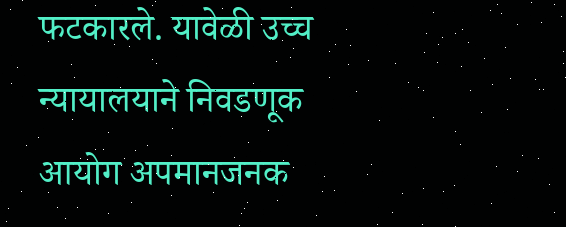फटकारले. यावेळी उच्च न्यायालयाने निवडणूक आयोग अपमानजनक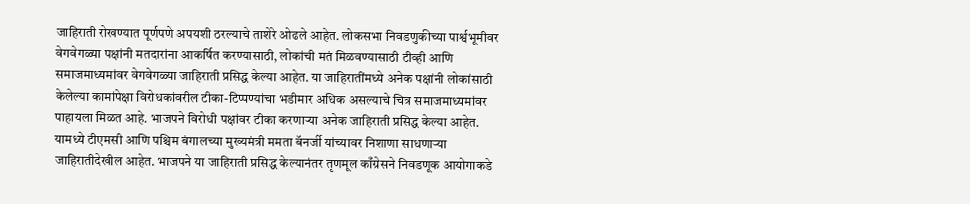जाहिराती रोखण्यात पूर्णपणे अपयशी ठरल्याचे ताशेरे ओढले आहेत. लोकसभा निवडणुकीच्या पार्श्वभूमीवर वेगवेगळ्या पक्षांनी मतदारांना आकर्षित करण्यासाठी, लोकांची मतं मिळवण्यासाठी टीव्ही आणि समाजमाध्यमांवर वेगवेगळ्या जाहिराती प्रसिद्ध केल्या आहेत. या जाहिरातींमध्ये अनेक पक्षांनी लोकांसाठी केलेल्या कामांपेक्षा विरोधकांवरील टीका-टिप्पण्यांचा भडीमार अधिक असल्याचे चित्र समाजमाध्यमांवर पाहायला मिळत आहे. भाजपने विरोधी पक्षांवर टीका करणाऱ्या अनेक जाहिराती प्रसिद्ध केल्या आहेत. यामध्ये टीएमसी आणि पश्चिम बंगालच्या मुख्यमंत्री ममता बॅनर्जी यांच्यावर निशाणा साधणाऱ्या जाहिरातीदेखील आहेत. भाजपने या जाहिराती प्रसिद्ध केल्यानंतर तृणमूल काँग्रेसने निवडणूक आयोगाकडे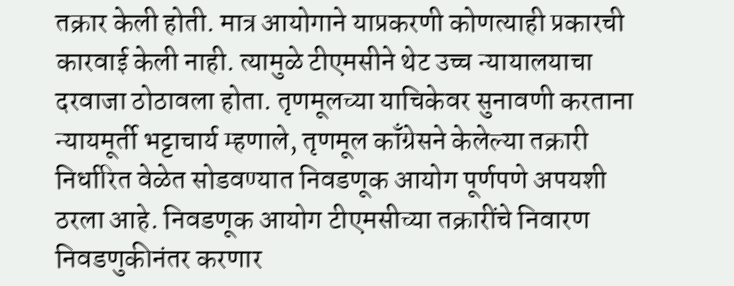तक्रार केली होती. मात्र आयोगाने याप्रकरणी कोणत्याही प्रकारची कारवाई केली नाही. त्यामुळे टीएमसीने थेट उच्च न्यायालयाचा दरवाजा ठोठावला होता. तृणमूलच्या याचिकेवर सुनावणी करताना न्यायमूर्ती भट्टाचार्य म्हणाले, तृणमूल काँग्रेसने केलेल्या तक्रारी निर्धारित वेळेत सोडवण्यात निवडणूक आयोग पूर्णपणे अपयशी ठरला आहे. निवडणूक आयोग टीएमसीच्या तक्रारींचे निवारण निवडणुकीनंतर करणार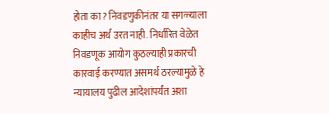होता का? निवडणुकीनंतर या सगळ्याला काहीच अर्थ उरत नाही. निर्धारित वेळेत निवडणूक आयोग कुठल्याही प्रकारची कारवाई करण्यात असमर्थ ठरल्यामुळे हे न्यायालय पुढील आदेशांपर्यंत अशा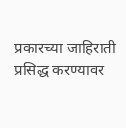प्रकारच्या जाहिराती प्रसिद्ध करण्यावर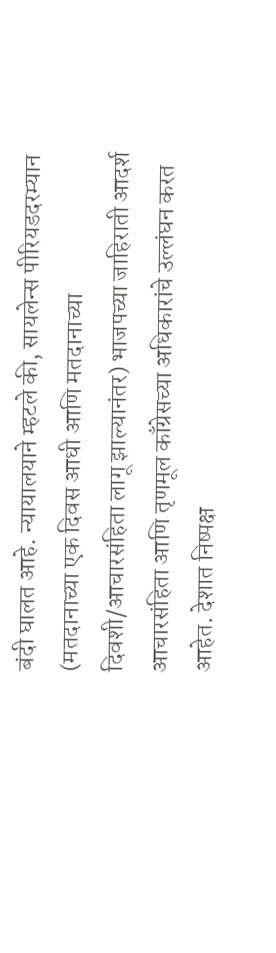बंदी घालत आहे. न्यायालयाने म्हटले की, सायलेन्स पीरियडदरम्यान (मतदानाच्या एक दिवस आधी आणि मतदानाच्या दिवशी/आचारसंहिता लागू झाल्यानंतर) भाजपच्या जाहिराती आदर्श आचारसंहिता आणि तृणमूल काँग्रेसच्या अधिकारांचे उल्लंघन करत आहेत. देशात निष्पक्ष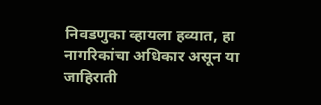निवडणुका व्हायला हव्यात, हा नागरिकांचा अधिकार असून या जाहिराती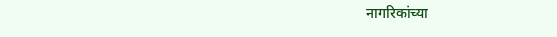नागरिकांच्या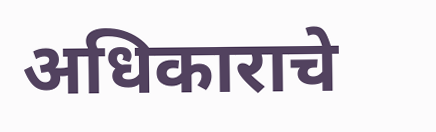अधिकाराचे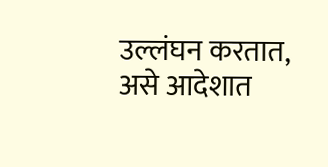उल्लंघन करतात, असे आदेशात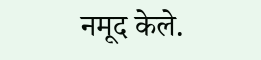नमूद केले.